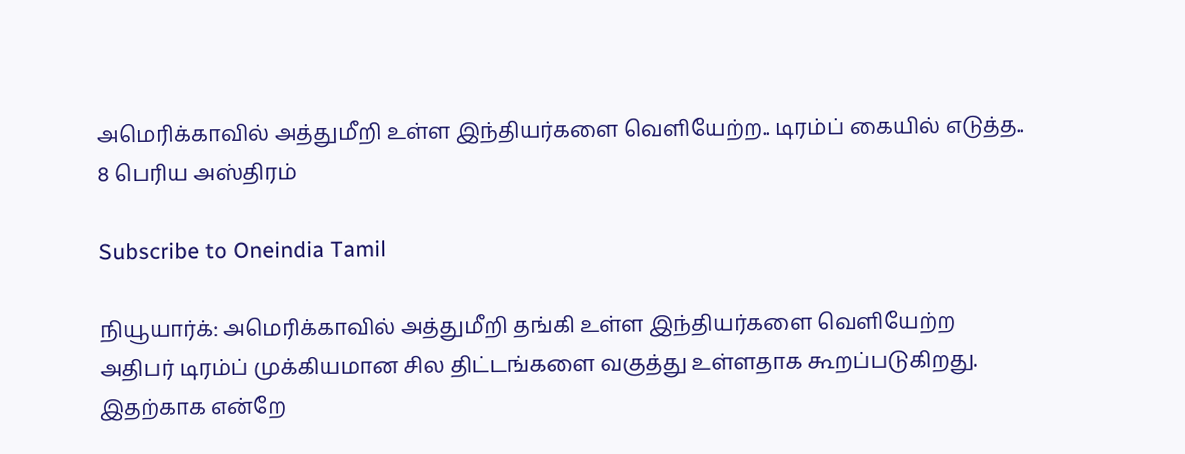அமெரிக்காவில் அத்துமீறி உள்ள இந்தியர்களை வெளியேற்ற.. டிரம்ப் கையில் எடுத்த.. 8 பெரிய அஸ்திரம்

Subscribe to Oneindia Tamil

நியூயார்க்: அமெரிக்காவில் அத்துமீறி தங்கி உள்ள இந்தியர்களை வெளியேற்ற அதிபர் டிரம்ப் முக்கியமான சில திட்டங்களை வகுத்து உள்ளதாக கூறப்படுகிறது. இதற்காக என்றே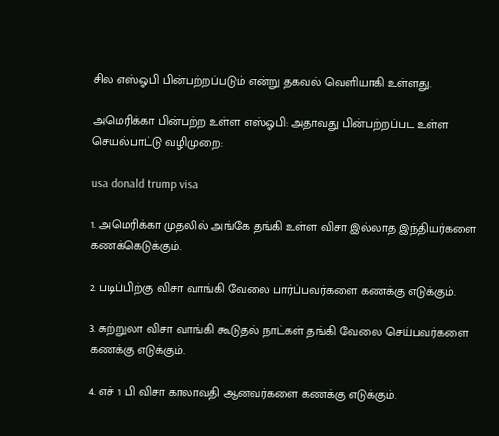சில எஸ்ஓபி பின்பற்றப்படும் என்று தகவல் வெளியாகி உள்ளது.

அமெரிக்கா பின்பற்ற உள்ள எஸ்ஓபி: அதாவது பின்பற்றப்பட உள்ள செயல்பாட்டு வழிமுறை:

usa donald trump visa

1. அமெரிக்கா முதலில் அங்கே தங்கி உள்ள விசா இல்லாத இந்தியர்களை கணக்கெடுக்கும்.

2. படிப்பிற்கு விசா வாங்கி வேலை பார்ப்பவர்களை கணக்கு எடுக்கும்.

3. சுற்றுலா விசா வாங்கி கூடுதல் நாட்கள் தங்கி வேலை செய்பவர்களை கணக்கு எடுக்கும்.

4. எச் 1 பி விசா காலாவதி ஆனவர்களை கணக்கு எடுக்கும்.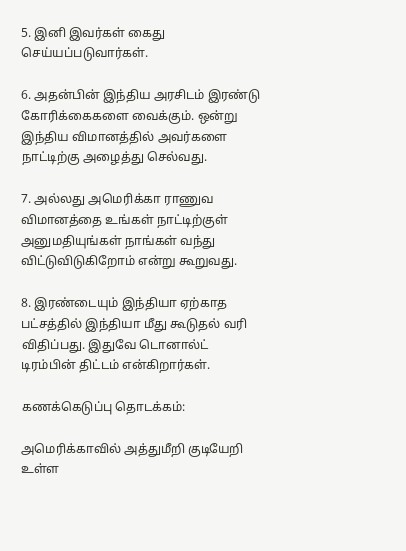5. இனி இவர்கள் கைது செய்யப்படுவார்கள்.

6. அதன்பின் இந்திய அரசிடம் இரண்டு கோரிக்கைகளை வைக்கும். ஒன்று இந்திய விமானத்தில் அவர்களை நாட்டிற்கு அழைத்து செல்வது.

7. அல்லது அமெரிக்கா ராணுவ விமானத்தை உங்கள் நாட்டிற்குள் அனுமதியுங்கள் நாங்கள் வந்து விட்டுவிடுகிறோம் என்று கூறுவது.

8. இரண்டையும் இந்தியா ஏற்காத பட்சத்தில் இந்தியா மீது கூடுதல் வரி விதிப்பது. இதுவே டொனால்ட் டிரம்பின் திட்டம் என்கிறார்கள்.

கணக்கெடுப்பு தொடக்கம்:

அமெரிக்காவில் அத்துமீறி குடியேறி உள்ள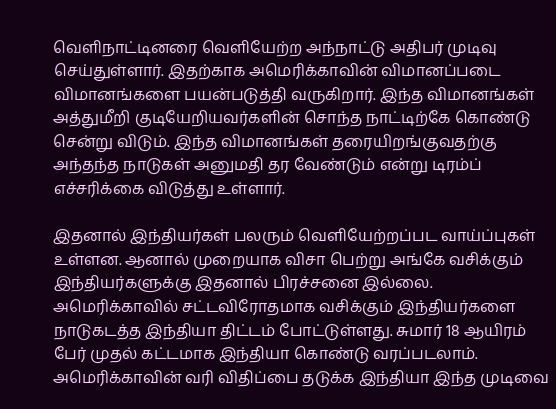வெளிநாட்டினரை வெளியேற்ற அந்நாட்டு அதிபர் முடிவு செய்துள்ளார். இதற்காக அமெரிக்காவின் விமானப்படை விமானங்களை பயன்படுத்தி வருகிறார். இந்த விமானங்கள் அத்துமீறி குடியேறியவர்களின் சொந்த நாட்டிற்கே கொண்டு சென்று விடும். இந்த விமானங்கள் தரையிறங்குவதற்கு அந்தந்த நாடுகள் அனுமதி தர வேண்டும் என்று டிரம்ப் எச்சரிக்கை விடுத்து உள்ளார்.

இதனால் இந்தியர்கள் பலரும் வெளியேற்றப்பட வாய்ப்புகள் உள்ளன. ஆனால் முறையாக விசா பெற்று அங்கே வசிக்கும் இந்தியர்களுக்கு இதனால் பிரச்சனை இல்லை. அமெரிக்காவில் சட்டவிரோதமாக வசிக்கும் இந்தியர்களை நாடுகடத்த இந்தியா திட்டம் போட்டுள்ளது. சுமார் 18 ஆயிரம் பேர் முதல் கட்டமாக இந்தியா கொண்டு வரப்படலாம். அமெரிக்காவின் வரி விதிப்பை தடுக்க இந்தியா இந்த முடிவை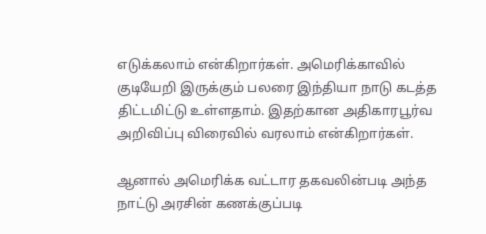எடுக்கலாம் என்கிறார்கள். அமெரிக்காவில் குடியேறி இருக்கும் பலரை இந்தியா நாடு கடத்த திட்டமிட்டு உள்ளதாம். இதற்கான அதிகாரபூர்வ அறிவிப்பு விரைவில் வரலாம் என்கிறார்கள்.

ஆனால் அமெரிக்க வட்டார தகவலின்படி அந்த நாட்டு அரசின் கணக்குப்படி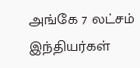அங்கே 7 லட்சம் இந்தியர்கள்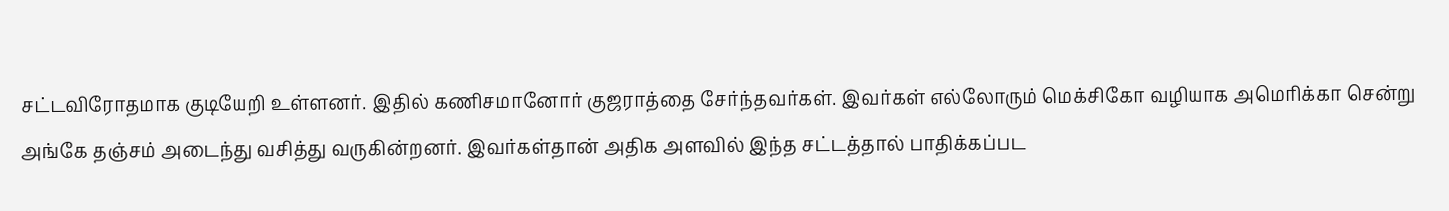சட்டவிரோதமாக குடியேறி உள்ளனர். இதில் கணிசமானோர் குஜராத்தை சேர்ந்தவர்கள். இவர்கள் எல்லோரும் மெக்சிகோ வழியாக அமெரிக்கா சென்று அங்கே தஞ்சம் அடைந்து வசித்து வருகின்றனர். இவர்கள்தான் அதிக அளவில் இந்த சட்டத்தால் பாதிக்கப்பட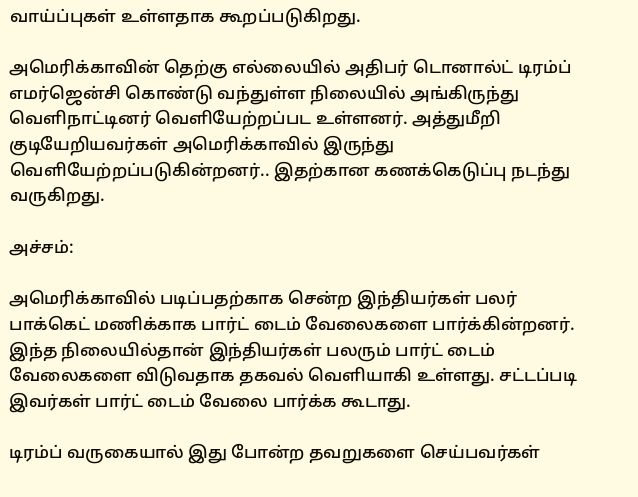வாய்ப்புகள் உள்ளதாக கூறப்படுகிறது.

அமெரிக்காவின் தெற்கு எல்லையில் அதிபர் டொனால்ட் டிரம்ப் எமர்ஜென்சி கொண்டு வந்துள்ள நிலையில் அங்கிருந்து வெளிநாட்டினர் வெளியேற்றப்பட உள்ளனர். அத்துமீறி குடியேறியவர்கள் அமெரிக்காவில் இருந்து வெளியேற்றப்படுகின்றனர்.. இதற்கான கணக்கெடுப்பு நடந்து வருகிறது.

அச்சம்:

அமெரிக்காவில் படிப்பதற்காக சென்ற இந்தியர்கள் பலர் பாக்கெட் மணிக்காக பார்ட் டைம் வேலைகளை பார்க்கின்றனர். இந்த நிலையில்தான் இந்தியர்கள் பலரும் பார்ட் டைம் வேலைகளை விடுவதாக தகவல் வெளியாகி உள்ளது. சட்டப்படி இவர்கள் பார்ட் டைம் வேலை பார்க்க கூடாது.

டிரம்ப் வருகையால் இது போன்ற தவறுகளை செய்பவர்கள்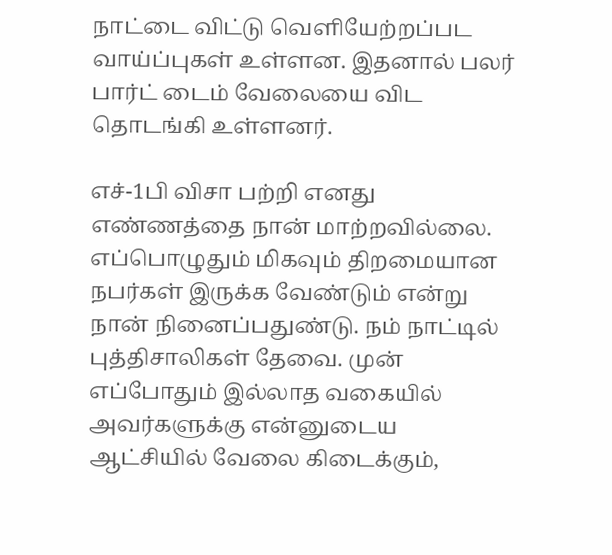நாட்டை விட்டு வெளியேற்றப்பட வாய்ப்புகள் உள்ளன. இதனால் பலர் பார்ட் டைம் வேலையை விட தொடங்கி உள்ளனர்.

எச்-1பி விசா பற்றி எனது எண்ணத்தை நான் மாற்றவில்லை. எப்பொழுதும் மிகவும் திறமையான நபர்கள் இருக்க வேண்டும் என்று நான் நினைப்பதுண்டு. நம் நாட்டில் புத்திசாலிகள் தேவை. முன் எப்போதும் இல்லாத வகையில் அவர்களுக்கு என்னுடைய ஆட்சியில் வேலை கிடைக்கும்,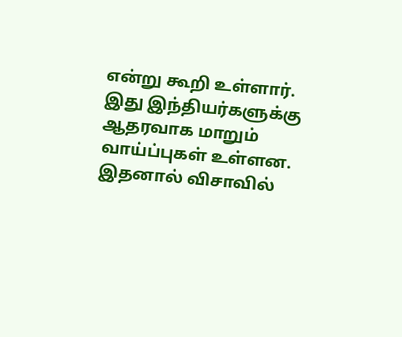என்று கூறி உள்ளார். இது இந்தியர்களுக்கு ஆதரவாக மாறும் வாய்ப்புகள் உள்ளன. இதனால் விசாவில்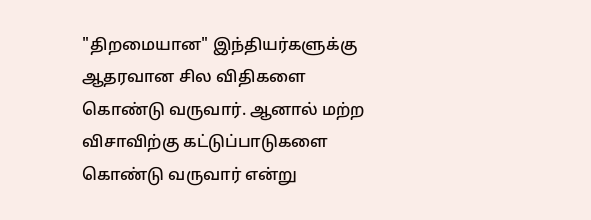"திறமையான" இந்தியர்களுக்கு ஆதரவான சில விதிகளை கொண்டு வருவார். ஆனால் மற்ற விசாவிற்கு கட்டுப்பாடுகளை கொண்டு வருவார் என்று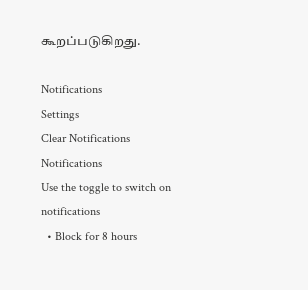கூறப்படுகிறது.

Notifications
Settings
Clear Notifications
Notifications
Use the toggle to switch on notifications
  • Block for 8 hours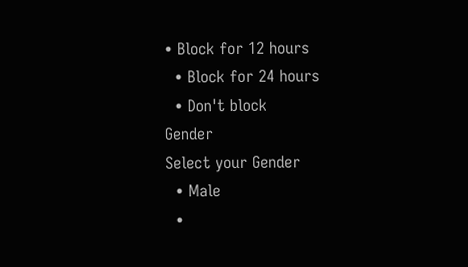• Block for 12 hours
  • Block for 24 hours
  • Don't block
Gender
Select your Gender
  • Male
  •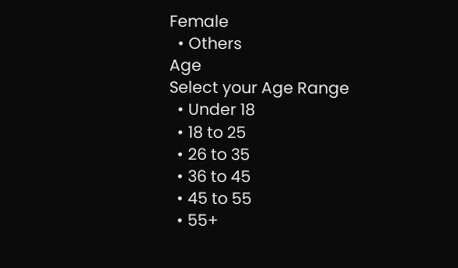Female
  • Others
Age
Select your Age Range
  • Under 18
  • 18 to 25
  • 26 to 35
  • 36 to 45
  • 45 to 55
  • 55+